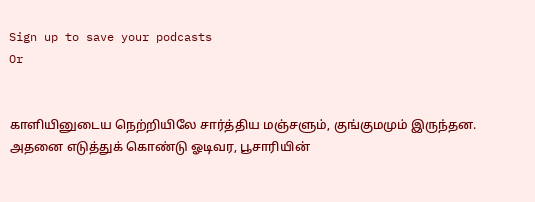Sign up to save your podcasts
Or


காளியினுடைய நெற்றியிலே சார்த்திய மஞ்சளும், குங்குமமும் இருந்தன. அதனை எடுத்துக் கொண்டு ஓடிவர, பூசாரியின்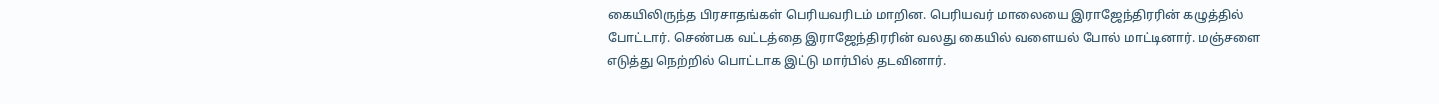கையிலிருந்த பிரசாதங்கள் பெரியவரிடம் மாறின. பெரியவர் மாலையை இராஜேந்திரரின் கழுத்தில் போட்டார். செண்பக வட்டத்தை இராஜேந்திரரின் வலது கையில் வளையல் போல் மாட்டினார். மஞ்சளை எடுத்து நெற்றில் பொட்டாக இட்டு மார்பில் தடவினார்.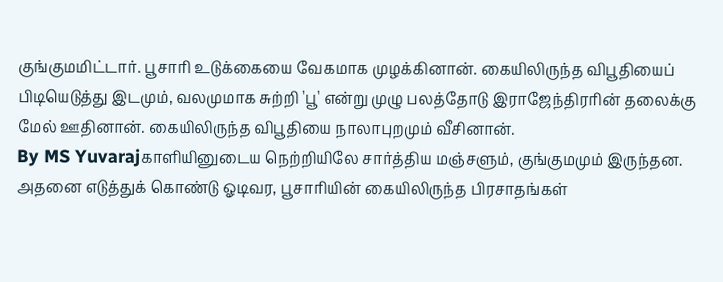குங்குமமிட்டார். பூசாரி உடுக்கையை வேகமாக முழக்கினான். கையிலிருந்த விபூதியைப் பிடியெடுத்து இடமும், வலமுமாக சுற்றி 'பூ' என்று முழு பலத்தோடு இராஜேந்திரரின் தலைக்கு மேல் ஊதினான். கையிலிருந்த விபூதியை நாலாபுறமும் வீசினான்.
By MS Yuvarajகாளியினுடைய நெற்றியிலே சார்த்திய மஞ்சளும், குங்குமமும் இருந்தன. அதனை எடுத்துக் கொண்டு ஓடிவர, பூசாரியின் கையிலிருந்த பிரசாதங்கள்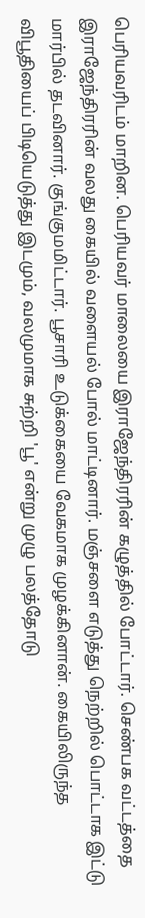பெரியவரிடம் மாறின. பெரியவர் மாலையை இராஜேந்திரரின் கழுத்தில் போட்டார். செண்பக வட்டத்தை இராஜேந்திரரின் வலது கையில் வளையல் போல் மாட்டினார். மஞ்சளை எடுத்து நெற்றில் பொட்டாக இட்டு மார்பில் தடவினார். குங்குமமிட்டார். பூசாரி உடுக்கையை வேகமாக முழக்கினான். கையிலிருந்த விபூதியைப் பிடியெடுத்து இடமும், வலமுமாக சுற்றி 'பூ' என்று முழு பலத்தோடு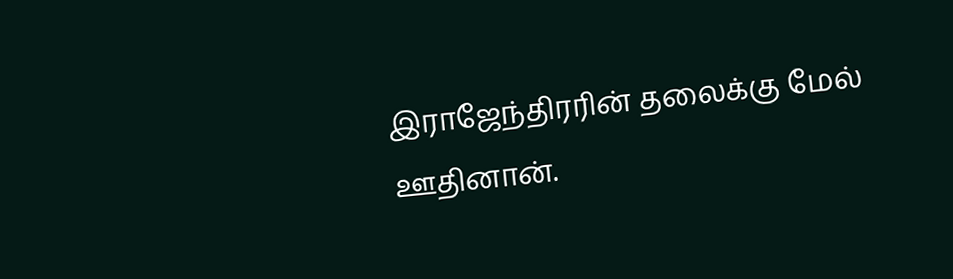இராஜேந்திரரின் தலைக்கு மேல் ஊதினான்.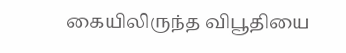கையிலிருந்த விபூதியை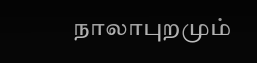நாலாபுறமும்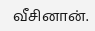வீசினான்.